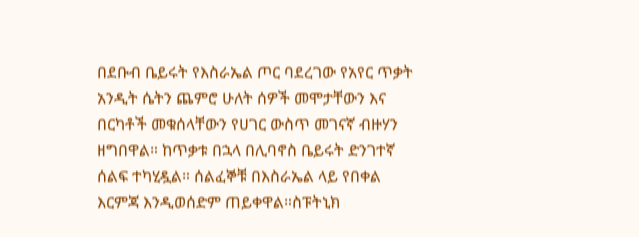በደቡብ ቤይሩት የእስራኤል ጦር ባደረገው የአየር ጥቃት አንዲት ሴትን ጨምሮ ሁለት ሰዎች መሞታቸውን እና በርካቶች መቁሰላቸውን የሀገር ውስጥ መገናኛ ብዙሃን ዘግበዋል። ከጥቃቱ በኋላ በሊባኖስ ቤይሩት ድንገተኛ ሰልፍ ተካሂዷል። ሰልፈኞቹ በእስራኤል ላይ የበቀል እርምጃ እንዲወሰድም ጠይቀዋል።ስፑትኒክ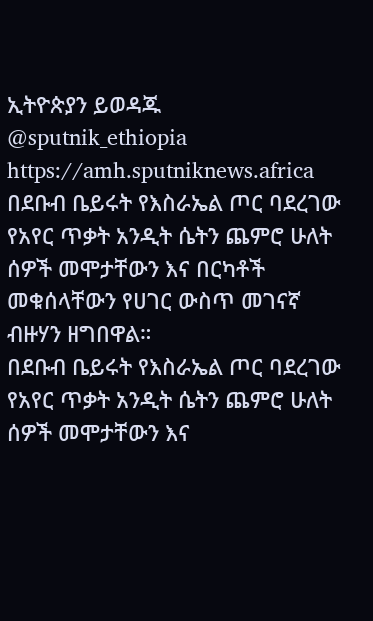ኢትዮጵያን ይወዳጁ @sputnik_ethiopia
https://amh.sputniknews.africa
በደቡብ ቤይሩት የእስራኤል ጦር ባደረገው የአየር ጥቃት አንዲት ሴትን ጨምሮ ሁለት ሰዎች መሞታቸውን እና በርካቶች መቁሰላቸውን የሀገር ውስጥ መገናኛ ብዙሃን ዘግበዋል።
በደቡብ ቤይሩት የእስራኤል ጦር ባደረገው የአየር ጥቃት አንዲት ሴትን ጨምሮ ሁለት ሰዎች መሞታቸውን እና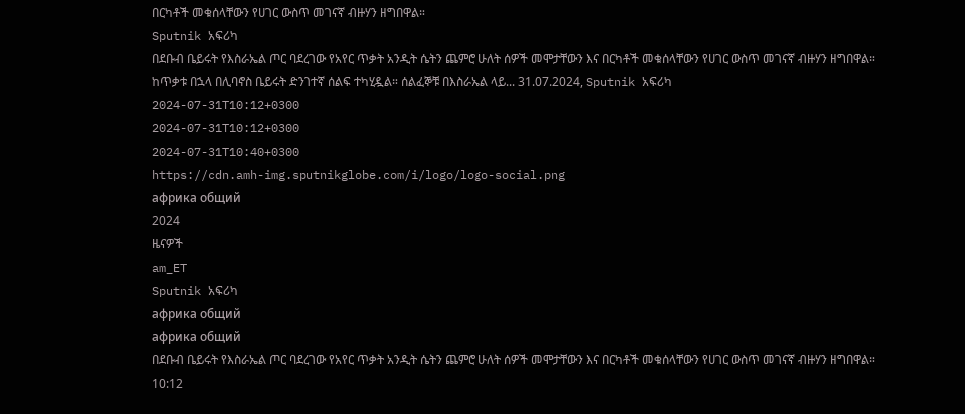በርካቶች መቁሰላቸውን የሀገር ውስጥ መገናኛ ብዙሃን ዘግበዋል።
Sputnik አፍሪካ
በደቡብ ቤይሩት የእስራኤል ጦር ባደረገው የአየር ጥቃት አንዲት ሴትን ጨምሮ ሁለት ሰዎች መሞታቸውን እና በርካቶች መቁሰላቸውን የሀገር ውስጥ መገናኛ ብዙሃን ዘግበዋል። ከጥቃቱ በኋላ በሊባኖስ ቤይሩት ድንገተኛ ሰልፍ ተካሂዷል። ሰልፈኞቹ በእስራኤል ላይ... 31.07.2024, Sputnik አፍሪካ
2024-07-31T10:12+0300
2024-07-31T10:12+0300
2024-07-31T10:40+0300
https://cdn.amh-img.sputnikglobe.com/i/logo/logo-social.png
африка общий
2024
ዜናዎች
am_ET
Sputnik አፍሪካ
африка общий
африка общий
በደቡብ ቤይሩት የእስራኤል ጦር ባደረገው የአየር ጥቃት አንዲት ሴትን ጨምሮ ሁለት ሰዎች መሞታቸውን እና በርካቶች መቁሰላቸውን የሀገር ውስጥ መገናኛ ብዙሃን ዘግበዋል።
10:12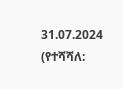31.07.2024 (የተሻሻለ: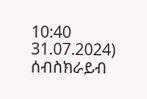10:40 31.07.2024)
ሰብስክራይብ